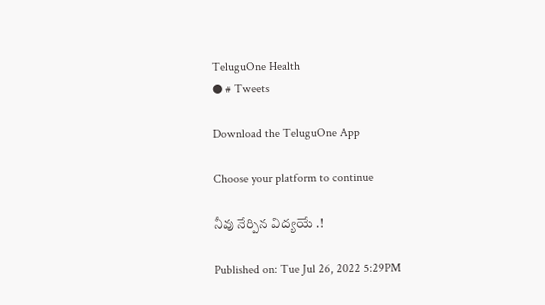TeluguOne Health
● # Tweets

Download the TeluguOne App

Choose your platform to continue

నీవు నేర్పిన విద్య‌యే .!

Published on: Tue Jul 26, 2022 5:29PM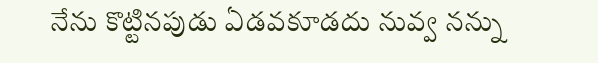నేను కొట్టిన‌పుడు ఏడ‌వ‌కూడ‌దు నువ్వ న‌న్ను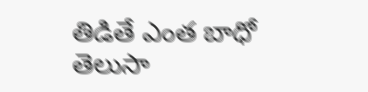తిడితే ఎంత బాధో తెలుసా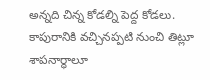అన్న‌ది చిన్న కోడ‌ల్ని పెద్ద కోడ‌లు. కాపురానికి వ‌చ్చిన‌ప్ప‌టి నుంచి తిట్లూ శాప‌నార్ధాలూ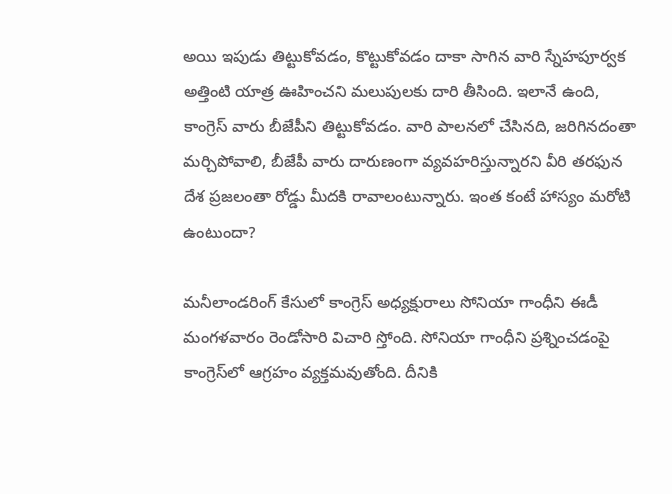అయి ఇపుడు తిట్టుకోవ‌డం, కొట్టుకోవ‌డం దాకా సాగిన వారి స్నేహ‌పూర్వ‌క అత్తింటి యాత్ర ఊహించ‌ని మ‌లుపుల‌కు దారి తీసింది. ఇలానే ఉంది, కాంగ్రెస్ వారు బీజేపీని తిట్టుకోవ‌డం. వారి పాల‌నలో చేసిన‌ది, జ‌రిగిన‌దంతా మ‌ర్చిపోవాలి, బీజేపీ వారు దారుణంగా వ్య‌వ‌హ‌రిస్తున్నార‌ని వీరి త‌ర‌ఫున దేశ ప్ర‌జ‌లంతా రోడ్డు మీద‌కి రావాలంటున్నారు. ఇంత కంటే హాస్యం మ‌రోటి ఉంటుందా?

మనీలాండరింగ్ కేసులో కాంగ్రెస్ అధ్యక్షురాలు సోనియా గాంధీని ఈడీ మంగళవారం రెండోసారి విచారి స్తోంది. సోనియా గాంధీని ప్రశ్నించడంపై కాంగ్రెస్‌లో ఆగ్రహం వ్యక్తమవుతోంది. దీనికి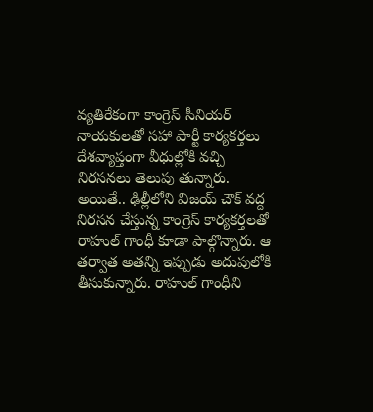వ్యతిరేకంగా కాంగ్రెస్ సీనియర్ నాయకులతో సహా పార్టీ కార్యకర్తలు దేశవ్యాప్తంగా వీధుల్లోకి వచ్చి నిరసనలు తెలుపు తున్నారు. అయితే.. ఢిల్లీలోని విజయ్ చౌక్ వద్ద నిరసన చేస్తున్న కాంగ్రెస్ కార్యకర్తలతో రాహుల్ గాంధీ కూడా పాల్గొన్నారు. ఆ తర్వాత అతన్ని ఇప్పుడు అదుపులోకి తీసుకున్నారు. రాహుల్ గాంధీని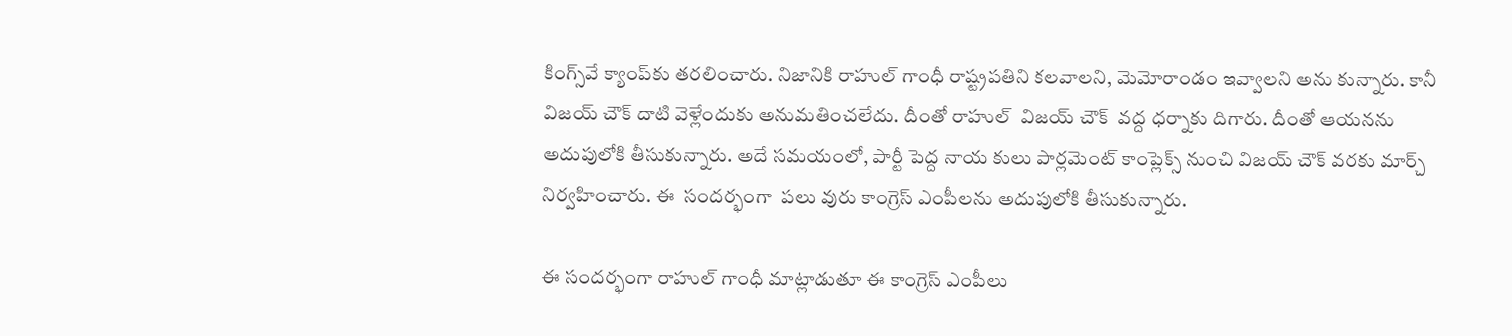కింగ్స్‌వే క్యాంప్‌కు తరలించారు. నిజానికి రాహుల్ గాంధీ రాష్ట్రపతిని కలవాలని, మెమోరాండం ఇవ్వాలని అను కున్నారు. కానీ విజయ్ చౌక్ దాటి వెళ్లేందుకు అనుమతించలేదు. దీంతో రాహుల్  విజయ్ చౌక్  వద్ద ధర్నాకు దిగారు. దీంతో ఆయనను అదుపులోకి తీసుకున్నారు. అదే సమయంలో, పార్టీ పెద్ద నాయ కులు పార్లమెంట్ కాంప్లెక్స్ నుంచి విజయ్ చౌక్ వరకు మార్చ్ నిర్వహించారు. ఈ  సందర్భంగా  పలు వురు కాంగ్రెస్ ఎంపీలను అదుపులోకి తీసుకున్నారు.

ఈ సంద‌ర్భంగా రాహుల్ గాంధీ మాట్లాడుతూ ఈ కాంగ్రెస్ ఎంపీలు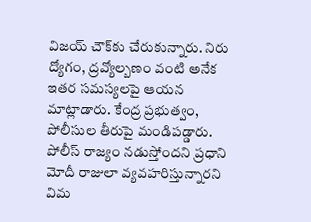విజయ్ చౌక్‌కు చేరుకున్నారు. నిరు ద్యోగం, ద్రవ్యోల్బణం వంటి అనేక ఇతర సమస్యలపై ఆయన మాట్లాడారు. కేంద్ర ప్రభుత్వం, పోలీసుల తీరుపై మండిపడ్డారు. పోలీస్ రాజ్యం నడుస్తోందని ప్రధాని మోదీ రాజులా వ్యవహరిస్తున్నారని విమ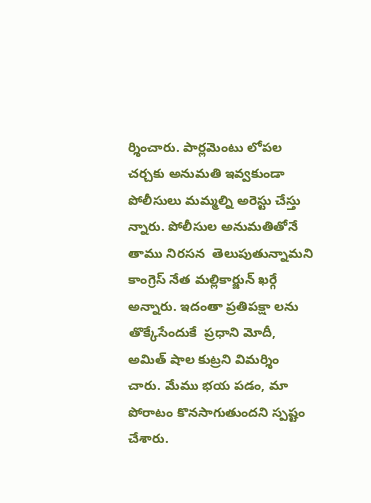ర్శించారు. పార్లమెంటు లోపల చర్చకు అనుమతి ఇవ్వకుండా పోలీసులు మమ్మల్ని అరెస్టు చేస్తు న్నారు. పోలీసుల అనుమతితోనే తాము నిరసన  తెలుపుతున్నామని కాంగ్రెస్‌ నేత మల్లికార్జున్‌ ఖర్గే అన్నారు. ఇదంతా ప్రతిపక్షా లను తొక్కేసేందుకే  ప్రధాని మోదీ, అమిత్ షాల కుట్రని విమర్శిం చారు. మేము భయ పడం, మా పోరాటం కొనసాగుతుందని స్పష్టం చేశారు.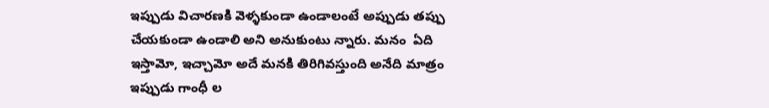ఇప్పుడు విచారణకి వెళ్ళకుండా ఉండాలంటే అప్పుడు తప్పు చేయకుండా ఉండాలి అని అనుకుంటు న్నారు. మనం  ఏది ఇస్తామో, ఇచ్చామో అదే మనకి తిరిగివస్తుంది అనేది మాత్రం ఇప్పుడు గాంధీ ల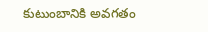కుటుంబానికి అవగతం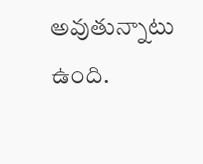అవుతున్నాటు ఉంది.